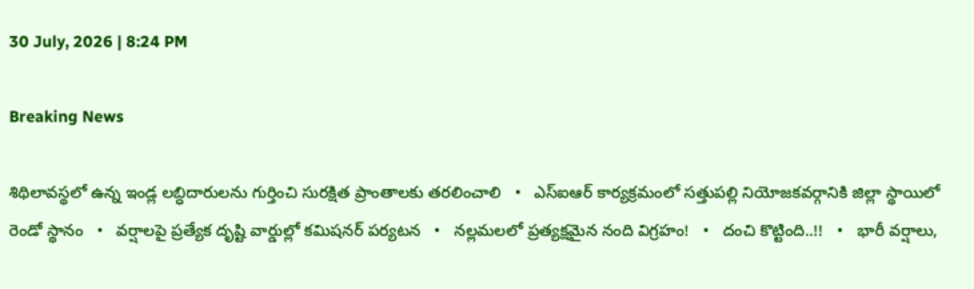30 July, 2026 | 8:24 PM

Breaking News

శిథిలావస్థలో ఉన్న ఇండ్ల లబ్ధిదారులను గుర్తించి సురక్షిత ప్రాంతాలకు తరలించాలి   •   ఎస్‌ఐఆర్ కార్యక్రమంలో సత్తుపల్లి నియోజకవర్గానికి జిల్లా స్థాయిలో రెండో స్థానం   •   వర్షాలపై ప్రత్యేక దృష్టి వార్డుల్లో కమిషనర్ పర్యటన   •   నల్లమలలో ప్రత్యక్షమైన నంది విగ్రహం!   •   దంచి కొట్టింది..!!   •   భారీ వర్షాలు,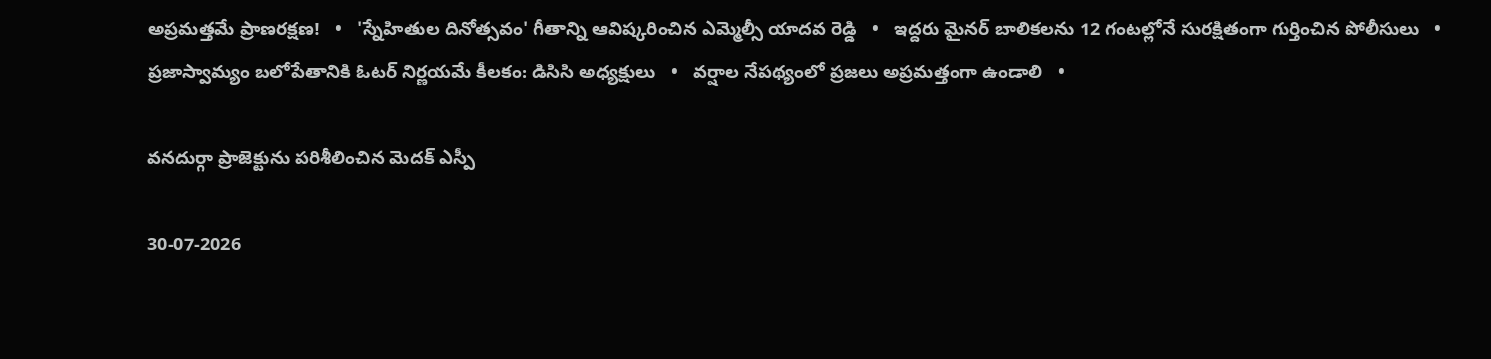అప్రమత్తమే ప్రాణరక్షణ!   •   'స్నేహితుల దినోత్సవం' గీతాన్ని ఆవిష్కరించిన ఎమ్మెల్సీ యాదవ రెడ్డి   •   ఇద్దరు మైనర్ బాలికలను 12 గంటల్లోనే సురక్షితంగా గుర్తించిన పోలీసులు   •   ప్రజాస్వామ్యం బలోపేతానికి ఓటర్ నిర్ణయమే కీలకం: డిసిసి అధ్యక్షులు   •   వర్షాల నేపథ్యంలో ప్రజలు అప్రమత్తంగా ఉండాలి   •

వనదుర్గా ప్రాజెక్టును పరిశీలించిన మెదక్ ఎస్పీ

30-07-2026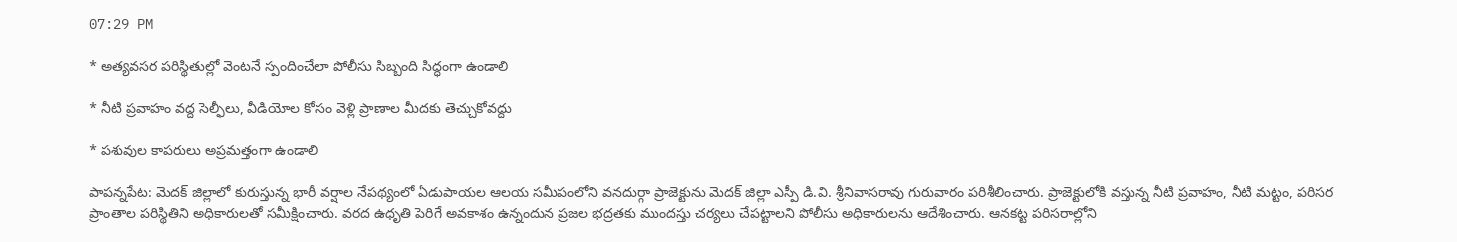07:29 PM

* అత్యవసర పరిస్థితుల్లో వెంటనే స్పందించేలా పోలీసు సిబ్బంది సిద్ధంగా ఉండాలి

* నీటి ప్రవాహం వద్ద సెల్ఫీలు, వీడియోల కోసం వెళ్లి ప్రాణాల మీదకు తెచ్చుకోవద్దు

* పశువుల కాపరులు అప్రమత్తంగా ఉండాలి

పాపన్నపేట: మెదక్ జిల్లాలో కురుస్తున్న భారీ వర్షాల నేపథ్యంలో ఏడుపాయల ఆలయ సమీపంలోని వనదుర్గా ప్రాజెక్టును మెదక్ జిల్లా ఎస్పీ డి.వి. శ్రీనివాసరావు గురువారం పరిశీలించారు. ప్రాజెక్టులోకి వస్తున్న నీటి ప్రవాహం, నీటి మట్టం, పరిసర ప్రాంతాల పరిస్థితిని అధికారులతో సమీక్షించారు. వరద ఉధృతి పెరిగే అవకాశం ఉన్నందున ప్రజల భద్రతకు ముందస్తు చర్యలు చేపట్టాలని పోలీసు అధికారులను ఆదేశించారు. ఆనకట్ట పరిసరాల్లోని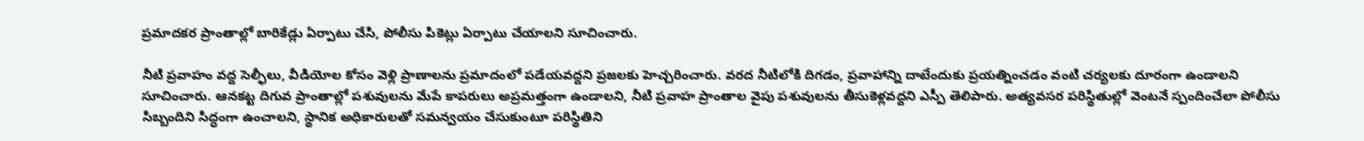ప్రమాదకర ప్రాంతాల్లో బారికేడ్లు ఏర్పాటు చేసి, పోలీసు పికెట్లు ఏర్పాటు చేయాలని సూచించారు.

నీటి ప్రవాహం వద్ద సెల్ఫీలు, వీడియోల కోసం వెళ్లి ప్రాణాలను ప్రమాదంలో పడేయవద్దని ప్రజలకు హెచ్చరించారు. వరద నీటిలోకి దిగడం, ప్రవాహాన్ని దాటేందుకు ప్రయత్నించడం వంటి చర్యలకు దూరంగా ఉండాలని సూచించారు. ఆనకట్ట దిగువ ప్రాంతాల్లో పశువులను మేపే కాపరులు అప్రమత్తంగా ఉండాలని, నీటి ప్రవాహ ప్రాంతాల వైపు పశువులను తీసుకెళ్లవద్దని ఎస్పీ తెలిపారు. అత్యవసర పరిస్థితుల్లో వెంటనే స్పందించేలా పోలీసు సిబ్బందిని సిద్ధంగా ఉంచాలని, స్థానిక అధికారులతో సమన్వయం చేసుకుంటూ పరిస్థితిని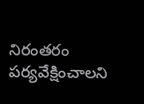నిరంతరం పర్యవేక్షించాలని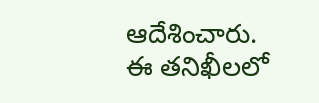ఆదేశించారు. ఈ తనిఖీలలో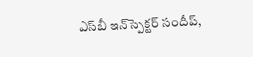ఎస్‌బీ ఇన్‌స్పెక్టర్ సందీప్‌,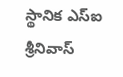స్థానిక ఎస్ఐ శ్రీనివాస్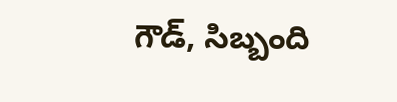గౌడ్, సిబ్బంది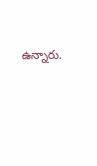ఉన్నారు.